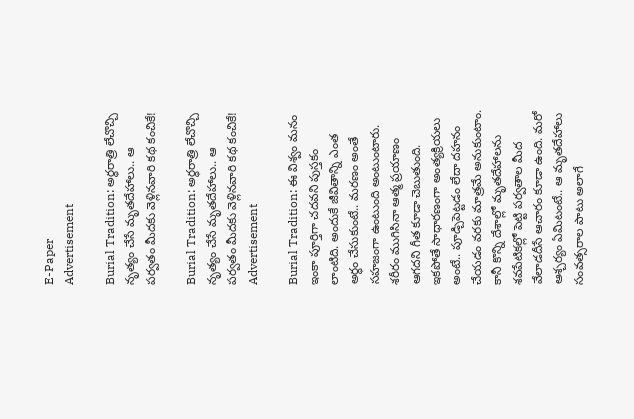E-Paper
Advertisement

Burial Tradition: అర్ధరాత్రి లేచొచ్చి నృత్యం చేసే మృతదేహాలు.. ఆ పర్వతం మీదకు వెళ్లినవారి కథ కంచికే!

Burial Tradition: అర్ధరాత్రి లేచొచ్చి నృత్యం చేసే మృతదేహాలు.. ఆ పర్వతం మీదకు వెళ్లినవారి కథ కంచికే!
Advertisement

Burial Tradition: ఈ విశ్వం మనం ఇంకా పూర్తిగా చదవని పుస్తకం లాంటిది. అందుకే జీవితాన్ని ఎంత అర్థం చేసుకుంటే.. మరణం అంతే సహజంగా ఉంటుంది అంటుంటారు. శరీరం ముగిసినా ఆత్మ ప్రయాణం ఆగదని గీత కూడా చెబుతుంది. ఇకపోతే సాధారణంగా అంత్యక్రియలు అంటే.. పూడ్చిపెట్టడం లేదా దహనం చేయడం వరకు మాత్రమే అనుకుంటాం. కానీ కొన్ని దేశాల్లో మృతదేహాలను శవపేటికల్లో పెట్టి పర్వతాల మీద వేలాడదీసే ఆచారం కూడా ఉంది. మరో ఆశ్చర్యం ఏమిటంటే.. ఆ మృతదేహాలు సంవత్సరాల పాటు అలాగే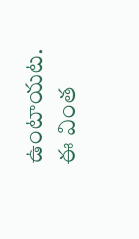ఉంటాయట. ఈ వింత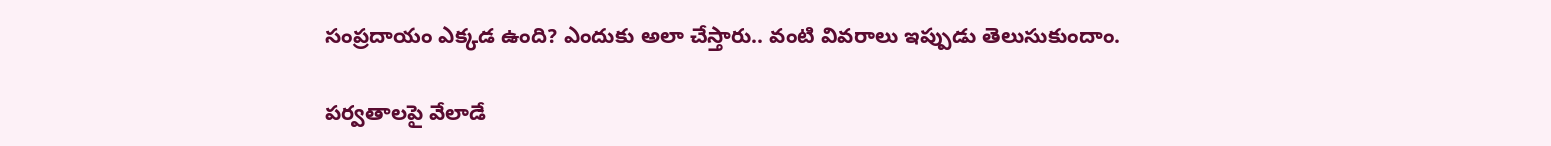సంప్రదాయం ఎక్కడ ఉంది? ఎందుకు అలా చేస్తారు.. వంటి వివరాలు ఇప్పుడు తెలుసుకుందాం.

పర్వతాలపై వేలాడే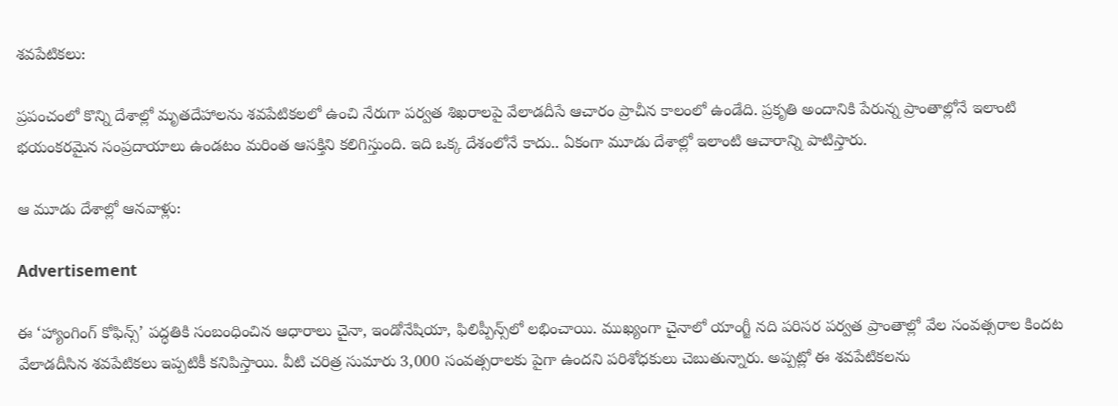శవపేటికలు:

ప్రపంచంలో కొన్ని దేశాల్లో మృతదేహాలను శవపేటికలలో ఉంచి నేరుగా పర్వత శిఖరాలపై వేలాడదీసే ఆచారం ప్రాచీన కాలంలో ఉండేది. ప్రకృతి అందానికి పేరున్న ప్రాంతాల్లోనే ఇలాంటి భయంకరమైన సంప్రదాయాలు ఉండటం మరింత ఆసక్తిని కలిగిస్తుంది. ఇది ఒక్క దేశంలోనే కాదు.. ఏకంగా మూడు దేశాల్లో ఇలాంటి ఆచారాన్ని పాటిస్తారు.

ఆ మూడు దేశాల్లో ఆనవాళ్లు:

Advertisement

ఈ ‘హ్యాంగింగ్ కోఫిన్స్’ పద్ధతికి సంబంధించిన ఆధారాలు చైనా, ఇండోనేషియా, ఫిలిప్పీన్స్‌లో లభించాయి. ముఖ్యంగా చైనాలో యాంగ్జీ నది పరిసర పర్వత ప్రాంతాల్లో వేల సంవత్సరాల కిందట వేలాడదీసిన శవపేటికలు ఇప్పటికీ కనిపిస్తాయి. వీటి చరిత్ర సుమారు 3,000 సంవత్సరాలకు పైగా ఉందని పరిశోధకులు చెబుతున్నారు. అప్పట్లో ఈ శవపేటికలను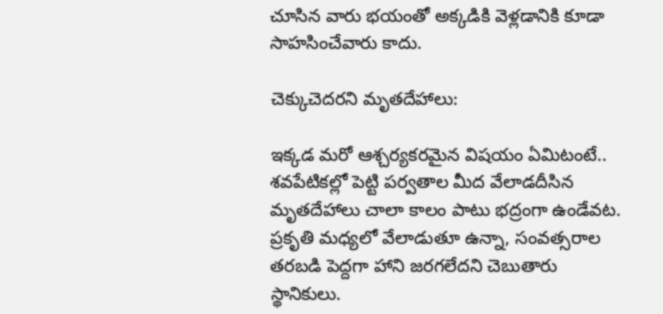చూసిన వారు భయంతో అక్కడికి వెళ్లడానికి కూడా సాహసించేవారు కాదు.

చెక్కుచెదరని మృతదేహాలు:

ఇక్కడ మరో ఆశ్చర్యకరమైన విషయం ఏమిటంటే.. శవపేటికల్లో పెట్టి పర్వతాల మీద వేలాడదీసిన మృతదేహాలు చాలా కాలం పాటు భద్రంగా ఉండేవట. ప్రకృతి మధ్యలో వేలాడుతూ ఉన్నా, సంవత్సరాల తరబడి పెద్దగా హాని జరగలేదని చెబుతారు స్థానికులు.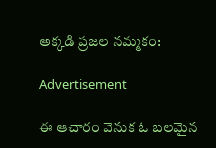అక్కడి ప్రజల నమ్మకం:

Advertisement

ఈ ఆచారం వెనుక ఓ బలమైన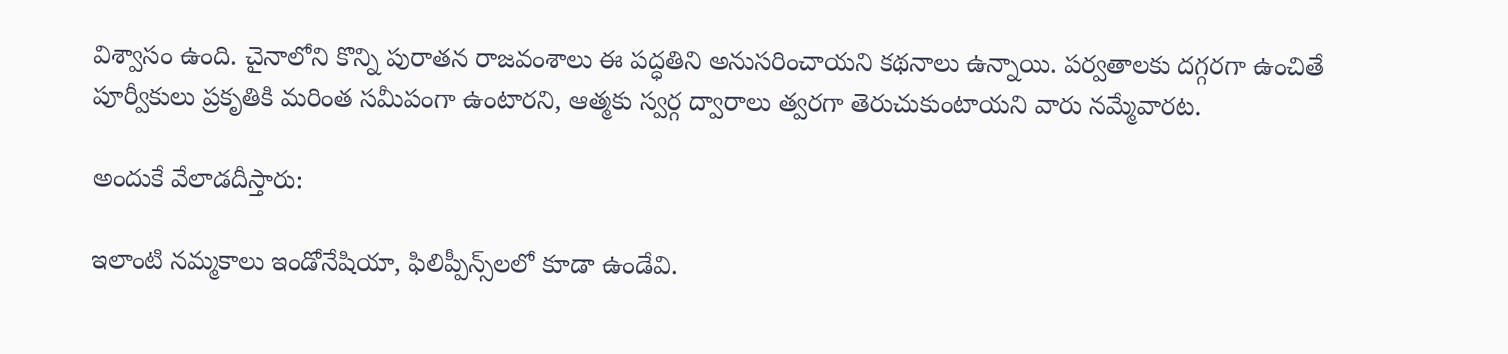విశ్వాసం ఉంది. చైనాలోని కొన్ని పురాతన రాజవంశాలు ఈ పద్ధతిని అనుసరించాయని కథనాలు ఉన్నాయి. పర్వతాలకు దగ్గరగా ఉంచితే పూర్వీకులు ప్రకృతికి మరింత సమీపంగా ఉంటారని, ఆత్మకు స్వర్గ ద్వారాలు త్వరగా తెరుచుకుంటాయని వారు నమ్మేవారట.

అందుకే వేలాడదీస్తారు:

ఇలాంటి నమ్మకాలు ఇండోనేషియా, ఫిలిప్పీన్స్‌లలో కూడా ఉండేవి.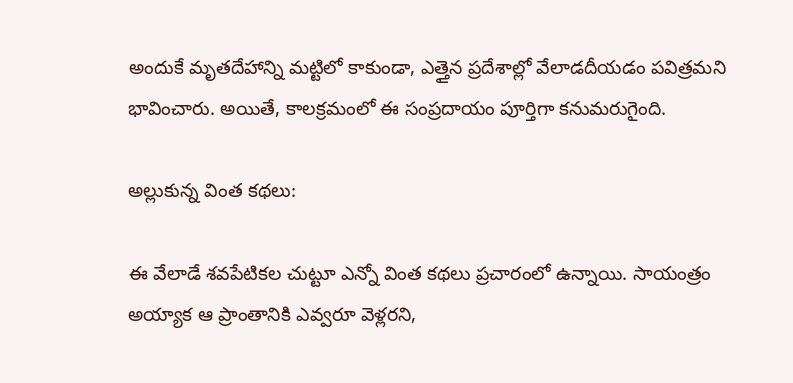అందుకే మృతదేహాన్ని మట్టిలో కాకుండా, ఎత్తైన ప్రదేశాల్లో వేలాడదీయడం పవిత్రమని భావించారు. అయితే, కాలక్రమంలో ఈ సంప్రదాయం పూర్తిగా కనుమరుగైంది.

అల్లుకున్న వింత కథలు:

ఈ వేలాడే శవపేటికల చుట్టూ ఎన్నో వింత కథలు ప్రచారంలో ఉన్నాయి. సాయంత్రం అయ్యాక ఆ ప్రాంతానికి ఎవ్వరూ వెళ్లరని,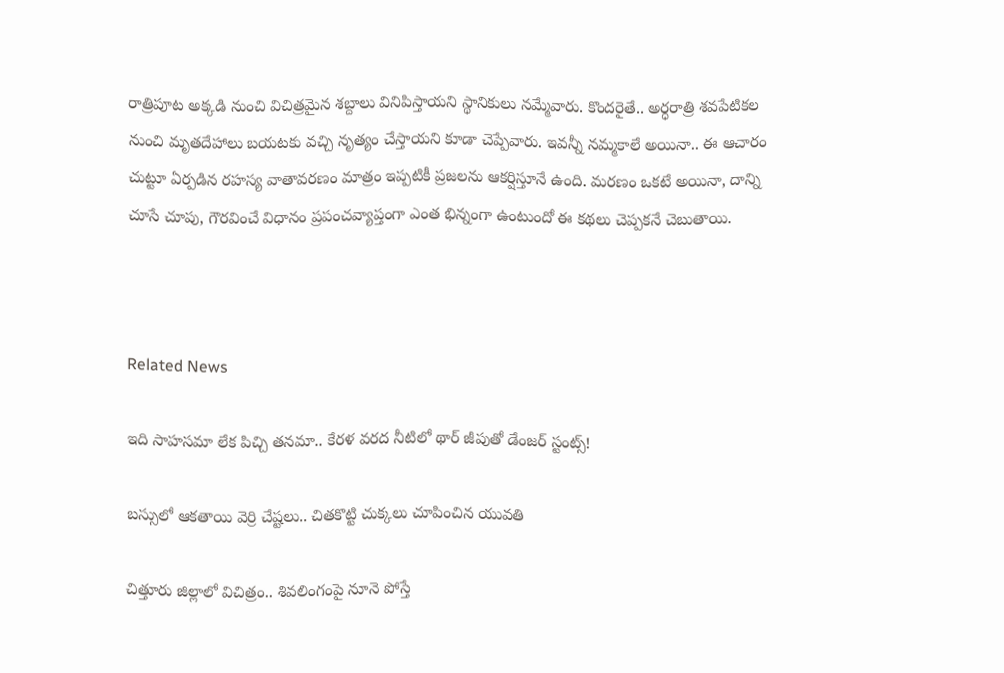రాత్రిపూట అక్కడి నుంచి విచిత్రమైన శబ్దాలు వినిపిస్తాయని స్థానికులు నమ్మేవారు. కొందరైతే.. అర్ధరాత్రి శవపేటికల నుంచి మృతదేహాలు బయటకు వచ్చి నృత్యం చేస్తాయని కూడా చెప్పేవారు. ఇవన్నీ నమ్మకాలే అయినా.. ఈ ఆచారం చుట్టూ ఏర్పడిన రహస్య వాతావరణం మాత్రం ఇప్పటికీ ప్రజలను ఆకర్షిస్తూనే ఉంది. మరణం ఒకటే అయినా, దాన్ని చూసే చూపు, గౌరవించే విధానం ప్రపంచవ్యాప్తంగా ఎంత భిన్నంగా ఉంటుందో ఈ కథలు చెప్పకనే చెబుతాయి.



Related News

ఇది సాహసమా లేక పిచ్చి తనమా.. కేరళ వరద నీటిలో థార్ జీపుతో డేంజర్ స్టంట్స్!

బస్సులో ఆకతాయి వెర్రి చేష్టలు.. చితకొట్టి చుక్కలు చూపించిన యువతి

చిత్తూరు జిల్లాలో విచిత్రం.. శివలింగంపై నూనె పోస్తే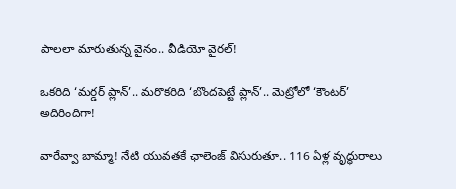పాలలా మారుతున్న వైనం.. వీడియో వైరల్!

ఒకరిది ‘మర్డర్ ప్లాన్’.. మరొకరిది ‘బొందపెట్టే ప్లాన్’.. మెట్రోలో ‘కౌంటర్’ అదిరిందిగా!

వారేవ్వా బామ్మా! నేటి యువతకే ఛాలెంజ్ విసురుతూ.. 116 ఏళ్ల వృద్ధురాలు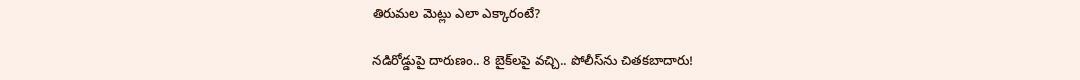తిరుమల మెట్లు ఎలా ఎక్కారంటే?

నడిరోడ్డుపై దారుణం.. 8 బైక్‌లపై వచ్చి.. పోలీస్‌ను చితకబాదారు!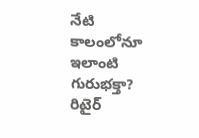నేటి కాలంలోనూ ఇలాంటి గురుభక్తా? రిటైర్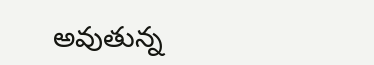అవుతున్న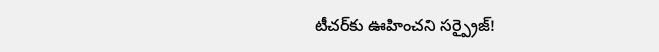టీచర్‌కు ఊహించని సర్ప్రైజ్!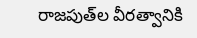రాజపుత్‌ల వీరత్వానికి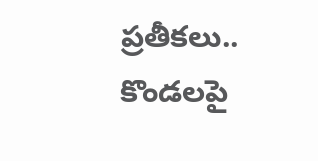ప్రతీకలు.. కొండలపై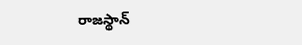రాజస్థాన్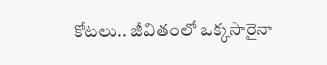కోటలు.. జీవితంలో ఒక్కసారైనా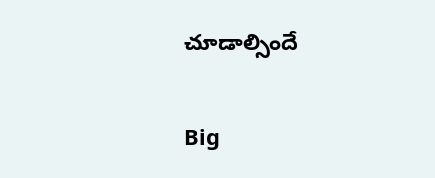చూడాల్సిందే

Big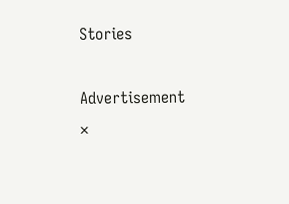Stories

Advertisement
×